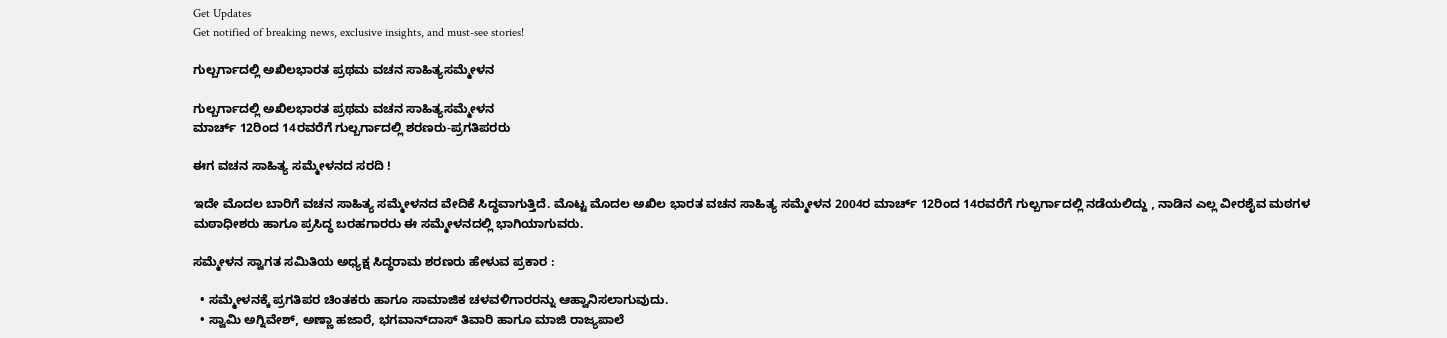Get Updates
Get notified of breaking news, exclusive insights, and must-see stories!

ಗುಲ್ಬರ್ಗಾದಲ್ಲಿ ಅಖಿಲಭಾರತ ಪ್ರಥಮ ವಚನ ಸಾಹಿತ್ಯಸಮ್ಮೇಳನ

ಗುಲ್ಬರ್ಗಾದಲ್ಲಿ ಅಖಿಲಭಾರತ ಪ್ರಥಮ ವಚನ ಸಾಹಿತ್ಯಸಮ್ಮೇಳನ
ಮಾರ್ಚ್‌ 12ರಿಂದ 14ರವರೆಗೆ ಗುಲ್ಬರ್ಗಾದಲ್ಲಿ ಶರಣರು-ಪ್ರಗತಿಪರರು

ಈಗ ವಚನ ಸಾಹಿತ್ಯ ಸಮ್ಮೇಳನದ ಸರದಿ !

ಇದೇ ಮೊದಲ ಬಾರಿಗೆ ವಚನ ಸಾಹಿತ್ಯ ಸಮ್ಮೇಳನದ ವೇದಿಕೆ ಸಿದ್ಧವಾಗುತ್ತಿದೆ. ಮೊಟ್ಟ ಮೊದಲ ಅಖಿಲ ಭಾರತ ವಚನ ಸಾಹಿತ್ಯ ಸಮ್ಮೇಳನ 2004ರ ಮಾರ್ಚ್‌ 12ರಿಂದ 14ರವರೆಗೆ ಗುಲ್ಬರ್ಗಾದಲ್ಲಿ ನಡೆಯಲಿದ್ದು , ನಾಡಿನ ಎಲ್ಲ ವೀರಶೈವ ಮಠಗಳ ಮಠಾಧೀಶರು ಹಾಗೂ ಪ್ರಸಿದ್ಧ ಬರಹಗಾರರು ಈ ಸಮ್ಮೇಳನದಲ್ಲಿ ಭಾಗಿಯಾಗುವರು.

ಸಮ್ಮೇಳನ ಸ್ವಾಗತ ಸಮಿತಿಯ ಅಧ್ಯಕ್ಷ ಸಿದ್ಧರಾಮ ಶರಣರು ಹೇಳುವ ಪ್ರಕಾರ :

  • ಸಮ್ಮೇಳನಕ್ಕೆ ಪ್ರಗತಿಪರ ಚಿಂತಕರು ಹಾಗೂ ಸಾಮಾಜಿಕ ಚಳವಳಿಗಾರರನ್ನು ಆಹ್ವಾನಿಸಲಾಗುವುದು.
  • ಸ್ವಾಮಿ ಅಗ್ನಿವೇಶ್‌, ಅಣ್ಣಾ ಹಜಾರೆ, ಭಗವಾನ್‌ದಾಸ್‌ ತಿವಾರಿ ಹಾಗೂ ಮಾಜಿ ರಾಜ್ಯಪಾಲೆ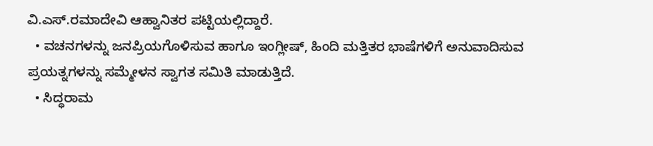ವಿ.ಎಸ್‌.ರಮಾದೇವಿ ಆಹ್ವಾನಿತರ ಪಟ್ಟಿಯಲ್ಲಿದ್ದಾರೆ.
  • ವಚನಗಳನ್ನು ಜನಪ್ರಿಯಗೊಳಿಸುವ ಹಾಗೂ ಇಂಗ್ಲೀಷ್‌, ಹಿಂದಿ ಮತ್ತಿತರ ಭಾಷೆಗಳಿಗೆ ಅನುವಾದಿಸುವ ಪ್ರಯತ್ನಗಳನ್ನು ಸಮ್ಮೇಳನ ಸ್ವಾಗತ ಸಮಿತಿ ಮಾಡುತ್ತಿದೆ.
  • ಸಿದ್ಧರಾಮ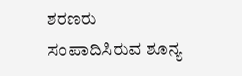ಶರಣರು ಸಂಪಾದಿಸಿರುವ ಶೂನ್ಯ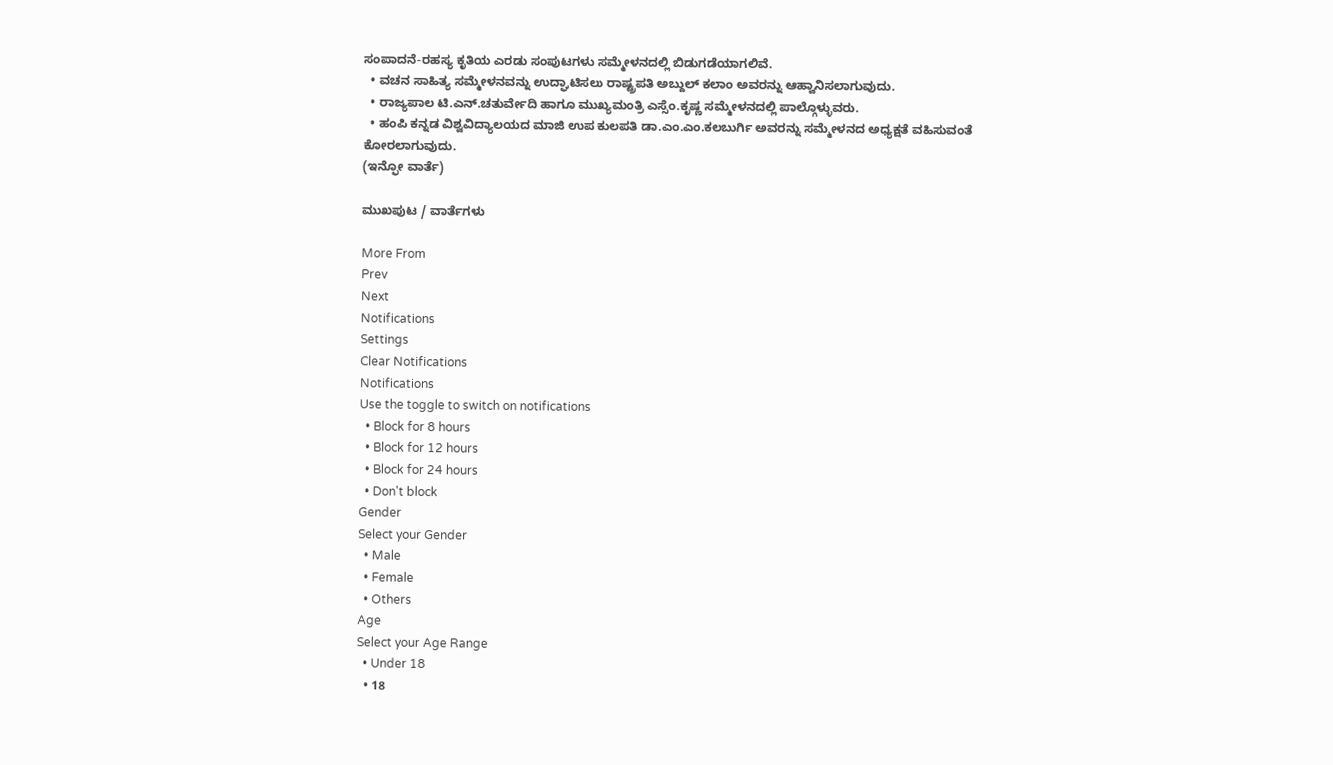ಸಂಪಾದನೆ-ರಹಸ್ಯ ಕೃತಿಯ ಎರಡು ಸಂಪುಟಗಳು ಸಮ್ಮೇಳನದಲ್ಲಿ ಬಿಡುಗಡೆಯಾಗಲಿವೆ.
  • ವಚನ ಸಾಹಿತ್ಯ ಸಮ್ಮೇಳನವನ್ನು ಉದ್ಘಾಟಿಸಲು ರಾಷ್ಟ್ರಪತಿ ಅಬ್ದುಲ್‌ ಕಲಾಂ ಅವರನ್ನು ಆಹ್ವಾನಿಸಲಾಗುವುದು.
  • ರಾಜ್ಯಪಾಲ ಟಿ.ಎನ್‌.ಚತುರ್ವೇದಿ ಹಾಗೂ ಮುಖ್ಯಮಂತ್ರಿ ಎಸ್ಸೆಂ.ಕೃಷ್ಣ ಸಮ್ಮೇಳನದಲ್ಲಿ ಪಾಲ್ಗೊಳ್ಳುವರು.
  • ಹಂಪಿ ಕನ್ನಡ ವಿಶ್ವವಿದ್ಯಾಲಯದ ಮಾಜಿ ಉಪ ಕುಲಪತಿ ಡಾ.ಎಂ.ಎಂ.ಕಲಬುರ್ಗಿ ಅವರನ್ನು ಸಮ್ಮೇಳನದ ಅಧ್ಯಕ್ಷತೆ ವಹಿಸುವಂತೆ ಕೋರಲಾಗುವುದು.
(ಇನ್ಫೋ ವಾರ್ತೆ)

ಮುಖಪುಟ / ವಾರ್ತೆಗಳು

More From
Prev
Next
Notifications
Settings
Clear Notifications
Notifications
Use the toggle to switch on notifications
  • Block for 8 hours
  • Block for 12 hours
  • Block for 24 hours
  • Don't block
Gender
Select your Gender
  • Male
  • Female
  • Others
Age
Select your Age Range
  • Under 18
  • 18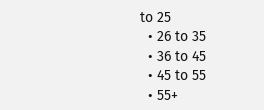to 25
  • 26 to 35
  • 36 to 45
  • 45 to 55
  • 55+